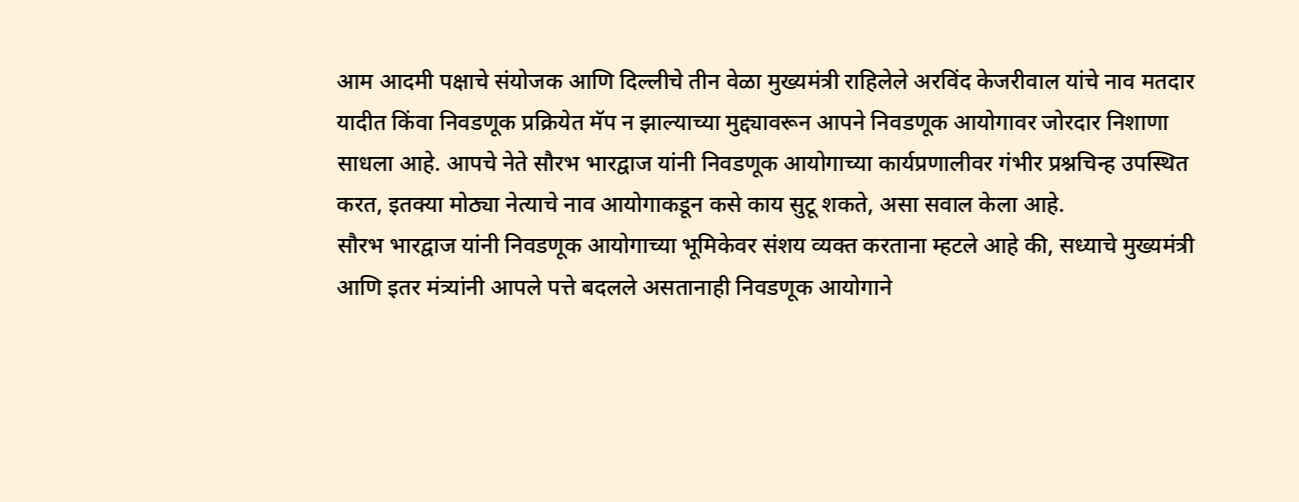आम आदमी पक्षाचे संयोजक आणि दिल्लीचे तीन वेळा मुख्यमंत्री राहिलेले अरविंद केजरीवाल यांचे नाव मतदार यादीत किंवा निवडणूक प्रक्रियेत मॅप न झाल्याच्या मुद्द्यावरून आपने निवडणूक आयोगावर जोरदार निशाणा साधला आहे. आपचे नेते सौरभ भारद्वाज यांनी निवडणूक आयोगाच्या कार्यप्रणालीवर गंभीर प्रश्नचिन्ह उपस्थित करत, इतक्या मोठ्या नेत्याचे नाव आयोगाकडून कसे काय सुटू शकते, असा सवाल केला आहे.
सौरभ भारद्वाज यांनी निवडणूक आयोगाच्या भूमिकेवर संशय व्यक्त करताना म्हटले आहे की, सध्याचे मुख्यमंत्री आणि इतर मंत्र्यांनी आपले पत्ते बदलले असतानाही निवडणूक आयोगाने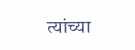त्यांच्या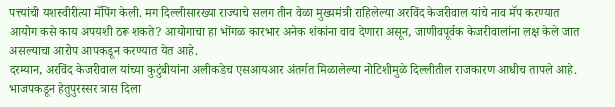पत्त्यांची यशस्वीरीत्या मॅपिंग केली. मग दिल्लीसारख्या राज्याचे सलग तीन वेळा मुख्यमंत्री राहिलेल्या अरविंद केजरीवाल यांचे नाव मॅप करण्यात आयोग कसे काय अपयशी ठरू शकते? आयोगाचा हा भोंगळ कारभार अनेक शंकांना वाव देणारा असून, जाणीवपूर्वक केजरीवालांना लक्ष केले जात असल्याचा आरोप आपकडून करण्यात येत आहे.
दरम्यान, अरविंद केजरीवाल यांच्या कुटुंबीयांना अलीकडेच एसआयआर अंतर्गत मिळालेल्या नोटिशीमुळे दिल्लीतील राजकारण आधीच तापले आहे. भाजपकडून हेतुपुरस्सर त्रास दिला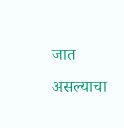जात असल्याचा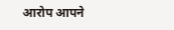आरोप आपने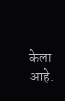केला आहे.